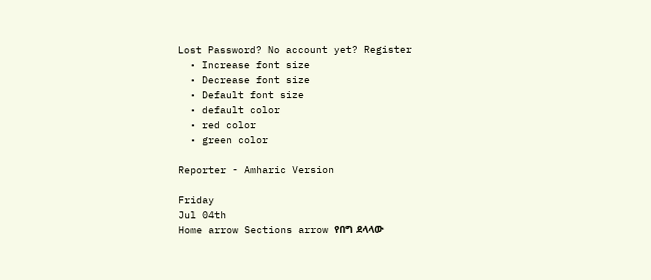Lost Password? No account yet? Register
  • Increase font size
  • Decrease font size
  • Default font size
  • default color
  • red color
  • green color

Reporter - Amharic Version

Friday
Jul 04th
Home arrow Sections arrow የበግ ደላላው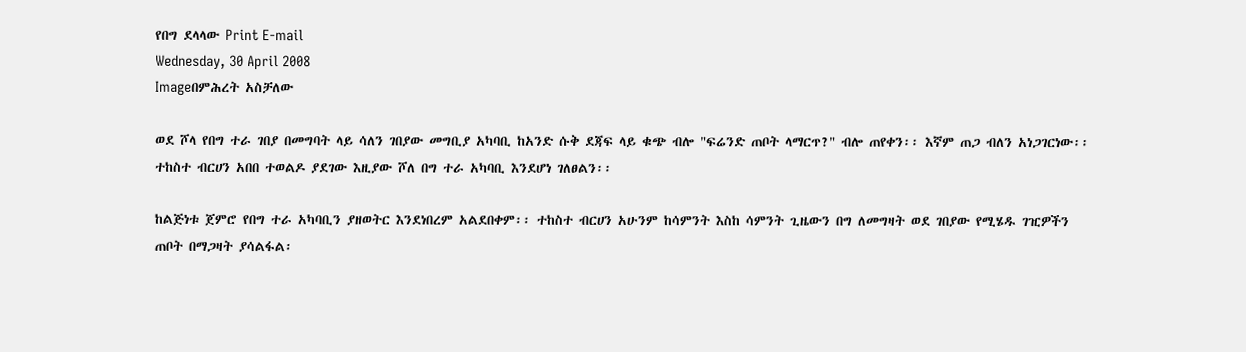የበግ ደላላው Print E-mail
Wednesday, 30 April 2008
Imageበምሕረት አስቻለው

ወደ ሾላ የበግ ተራ ገበያ በመግባት ላይ ሳለን ገበያው መግቢያ አካባቢ ከአንድ ሱቅ ደጃፍ ላይ ቁጭ ብሎ "ፍሬንድ ጠቦት ላማርጥ?" ብሎ ጠየቀን፡፡ እኛም ጠጋ ብለን አነጋገርነው፡፡ ተከስተ ብርሀን አበበ ተወልዶ ያደገው እዚያው ሾለ በግ ተራ አካባቢ እንደሆነ ገለፀልን፡፡

ከልጅነቱ ጀምሮ የበግ ተራ አካባቢን ያዘወትር እንደነበረም አልደበቀም፡፡ ተከስተ ብርሀን አሁንም ከሳምንት እስከ ሳምንት ጊዜውን በግ ለመግዛት ወደ ገበያው የሚሄዱ ገዢዎችን ጠቦት በማጋዛት ያሳልፋል፡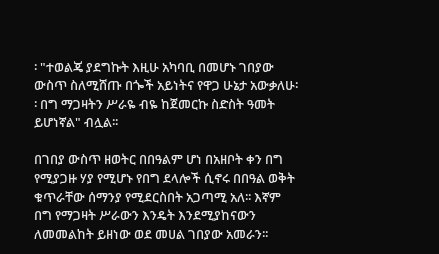፡ "ተወልጄ ያደግኩት እዚሁ አካባቢ በመሆኑ ገበያው ውስጥ ስለሚሸጡ በጐች አይነትና የዋጋ ሁኔታ አውቃለሁ፡፡ በግ ማጋዛትን ሥራዬ ብዬ ከጀመርኩ ስድስት ዓመት ይሆነኛል" ብሏል፡፡

በገበያ ውስጥ ዘወትር በበዓልም ሆነ በአዘቦት ቀን በግ የሚያጋዙ ሃያ የሚሆኑ የበግ ደላሎች ሲኖሩ በበዓል ወቅት ቁጥራቸው ሰማንያ የሚደርስበት አጋጣሚ አለ፡፡ እኛም በግ የማጋዛት ሥራውን እንዴት እንደሚያከናውን ለመመልከት ይዘነው ወደ መሀል ገበያው አመራን፡፡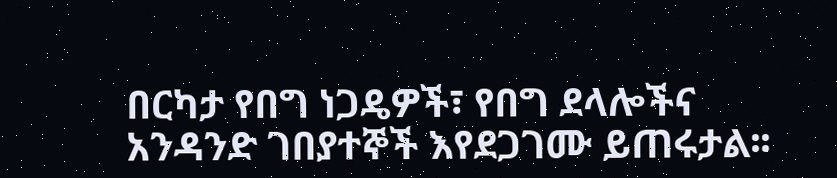በርካታ የበግ ነጋዴዎች፣ የበግ ደላሎችና አንዳንድ ገበያተኞች እየደጋገሙ ይጠሩታል፡፡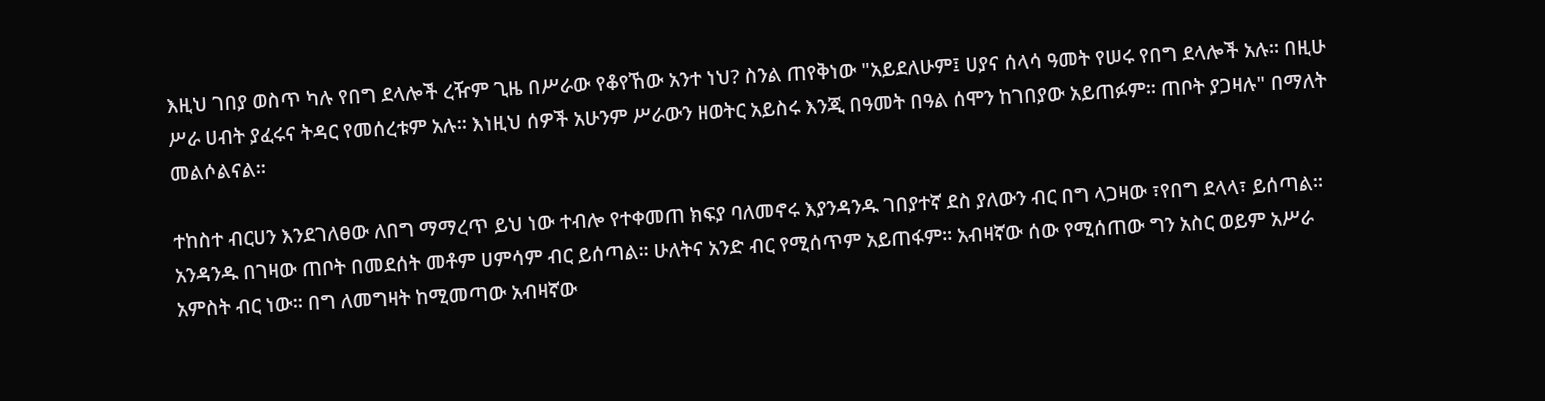እዚህ ገበያ ወስጥ ካሉ የበግ ደላሎች ረዥም ጊዜ በሥራው የቆየኸው አንተ ነህ? ስንል ጠየቅነው "አይደለሁም፤ ሀያና ሰላሳ ዓመት የሠሩ የበግ ደላሎች አሉ፡፡ በዚሁ ሥራ ሀብት ያፈሩና ትዳር የመሰረቱም አሉ፡፡ እነዚህ ሰዎች አሁንም ሥራውን ዘወትር አይስሩ እንጂ በዓመት በዓል ሰሞን ከገበያው አይጠፉም፡፡ ጠቦት ያጋዛሉ" በማለት መልሶልናል፡፡

ተከስተ ብርሀን እንደገለፀው ለበግ ማማረጥ ይህ ነው ተብሎ የተቀመጠ ክፍያ ባለመኖሩ እያንዳንዱ ገበያተኛ ደስ ያለውን ብር በግ ላጋዛው ፣የበግ ደላላ፣ ይሰጣል፡፡ አንዳንዱ በገዛው ጠቦት በመደሰት መቶም ሀምሳም ብር ይሰጣል፡፡ ሁለትና አንድ ብር የሚሰጥም አይጠፋም፡፡ አብዛኛው ሰው የሚሰጠው ግን አስር ወይም አሥራ አምስት ብር ነው፡፡ በግ ለመግዛት ከሚመጣው አብዛኛው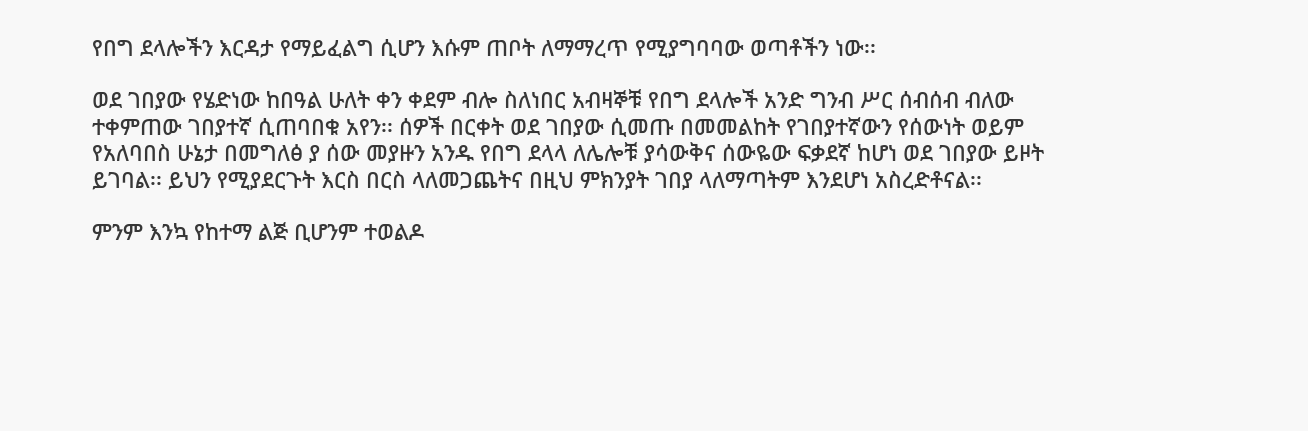የበግ ደላሎችን እርዳታ የማይፈልግ ሲሆን እሱም ጠቦት ለማማረጥ የሚያግባባው ወጣቶችን ነው፡፡

ወደ ገበያው የሄድነው ከበዓል ሁለት ቀን ቀደም ብሎ ስለነበር አብዛኞቹ የበግ ደላሎች አንድ ግንብ ሥር ሰብሰብ ብለው ተቀምጠው ገበያተኛ ሲጠባበቁ አየን፡፡ ሰዎች በርቀት ወደ ገበያው ሲመጡ በመመልከት የገበያተኛውን የሰውነት ወይም የአለባበስ ሁኔታ በመግለፅ ያ ሰው መያዙን አንዱ የበግ ደላላ ለሌሎቹ ያሳውቅና ሰውዬው ፍቃደኛ ከሆነ ወደ ገበያው ይዞት ይገባል፡፡ ይህን የሚያደርጉት እርስ በርስ ላለመጋጨትና በዚህ ምክንያት ገበያ ላለማጣትም እንደሆነ አስረድቶናል፡፡

ምንም እንኳ የከተማ ልጅ ቢሆንም ተወልዶ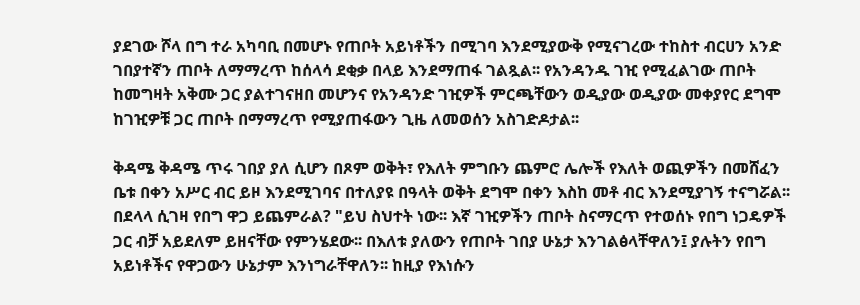ያደገው ሾላ በግ ተራ አካባቢ በመሆኑ የጠቦት አይነቶችን በሚገባ እንደሚያውቅ የሚናገረው ተከስተ ብርሀን አንድ ገበያተኛን ጠቦት ለማማረጥ ከሰላሳ ደቂቃ በላይ እንደማጠፋ ገልጿል፡፡ የአንዳንዱ ገዢ የሚፈልገው ጠቦት ከመግዛት አቅሙ ጋር ያልተገናዘበ መሆንና የአንዳንድ ገዢዎች ምርጫቸውን ወዲያው ወዲያው መቀያየር ደግሞ ከገዢዎቹ ጋር ጠቦት በማማረጥ የሚያጠፋውን ጊዜ ለመወሰን አስገድዶታል፡፡

ቅዳሜ ቅዳሜ ጥሩ ገበያ ያለ ሲሆን በጾም ወቅት፣ የእለት ምግቡን ጨምሮ ሌሎች የእለት ወጪዎችን በመሸፈን ቤቱ በቀን አሥር ብር ይዞ እንደሚገባና በተለያዩ በዓላት ወቅት ደግሞ በቀን እስከ መቶ ብር እንደሚያገኝ ተናግሯል፡፡ በደላላ ሲገዛ የበግ ዋጋ ይጨምራል? "ይህ ስህተት ነው፡፡ እኛ ገዢዎችን ጠቦት ስናማርጥ የተወሰኑ የበግ ነጋዴዎች ጋር ብቻ አይደለም ይዘናቸው የምንሄደው፡፡ በእለቱ ያለውን የጠቦት ገበያ ሁኔታ እንገልፅላቸዋለን፤ ያሉትን የበግ አይነቶችና የዋጋውን ሁኔታም እንነግራቸዋለን፡፡ ከዚያ የእነሱን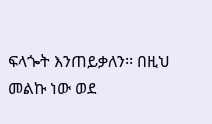ፍላጐት እንጠይቃለን፡፡ በዚህ መልኩ ነው ወደ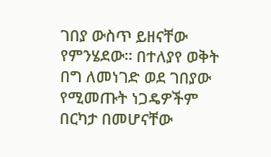ገበያ ውስጥ ይዘናቸው የምንሄደው፡፡ በተለያየ ወቅት በግ ለመነገድ ወደ ገበያው የሚመጡት ነጋዴዎችም በርካታ በመሆናቸው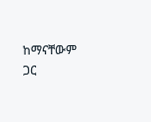ከማናቸውም ጋር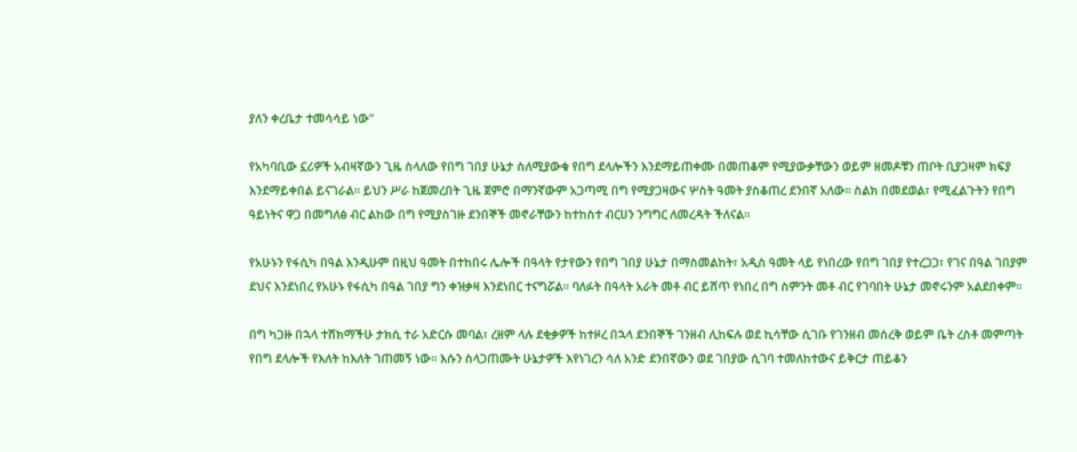ያለን ቀረቤታ ተመሳሳይ ነው"

የአካባቢው ኗሪዎች አብዛኛውን ጊዜ ስላለው የበግ ገበያ ሁኔታ ስለሚያውቁ የበግ ደላሎችን እንደማይጠቀሙ በመጠቆም የሚያውቃቸውን ወይም ዘመዶቹን ጠቦት ቢያጋዛም ክፍያ እንደማይቀበል ይናገራል፡፡ ይህን ሥራ ከጀመረበት ጊዜ ጀምሮ በማንኛውም አጋጣሚ በግ የሚያጋዛውና ሦስት ዓመት ያስቆጠረ ደንበኛ አለው፡፡ ስልክ በመደወል፣ የሚፈልጉትን የበግ ዓይነትና ዋጋ በመግለፅ ብር ልከው በግ የሚያስገዙ ደንበኞች መኖራቸውን ከተከስተ ብርሀን ንግግር ለመረዳት ችለናል፡፡

የአሁኑን የፋሲካ በዓል እንዲሁም በዚህ ዓመት በተከበሩ ሌሎች በዓላት የታየውን የበግ ገበያ ሁኔታ በማስመልከት፣ አዲስ ዓመት ላይ የነበረው የበግ ገበያ የተረጋጋ፣ የገና በዓል ገበያም ደህና እንደነበረ የአሁኑ የፋሲካ በዓል ገበያ ግን ቀዝቃዛ እንደነበር ተናግሯል፡፡ ባለፉት በዓላት አራት መቶ ብር ይሸጥ የነበረ በግ ስምንት መቶ ብር የገባበት ሁኔታ መኖሩንም አልደበቀም፡፡

በግ ካጋዙ በኋላ ተሸክማችሁ ታክሲ ተራ አድርሱ መባል፣ ረዘም ላሉ ደቂቃዎች ከተዞረ በኋላ ደንበኞች ገንዘብ ሊከፍሉ ወደ ኪሳቸው ሲገቡ የገንዘብ መሰረቅ ወይም ቤት ረስቶ መምጣት የበግ ደላሎች የእለት ከእለት ገጠመኝ ነው፡፡ እሱን ስላጋጠሙት ሁኔታዎች እየነገረን ሳለ አንድ ደንበኛውን ወደ ገበያው ሲገባ ተመለከተውና ይቅርታ ጠይቆን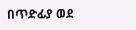በጥድፊያ ወደ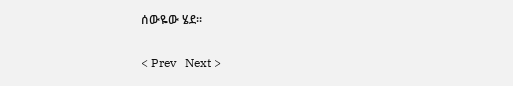ሰውዬው ሄደ፡፡

< Prev   Next >